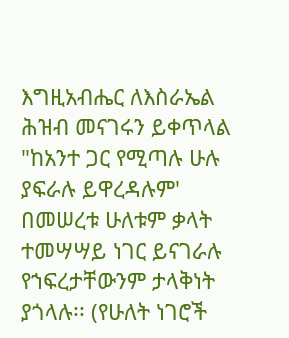እግዚአብሔር ለእስራኤል ሕዝብ መናገሩን ይቀጥላል
"ከአንተ ጋር የሚጣሉ ሁሉ ያፍራሉ ይዋረዳሉም'
በመሠረቱ ሁለቱም ቃላት ተመሣሣይ ነገር ይናገራሉ የኀፍረታቸውንም ታላቅነት ያጎላሉ፡፡ (የሁለት ነገሮች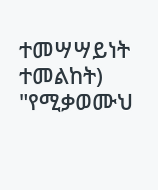ተመሣሣይነት ተመልከት)
"የሚቃወሙህ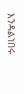እንዳልነበሩ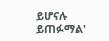ይሆናሉ ይጠፉማል'